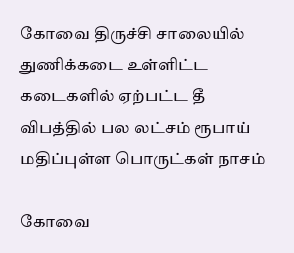கோவை திருச்சி சாலையில் துணிக்கடை உள்ளிட்ட கடைகளில் ஏற்பட்ட தீ விபத்தில் பல லட்சம் ரூபாய் மதிப்புள்ள பொருட்கள் நாசம்

கோவை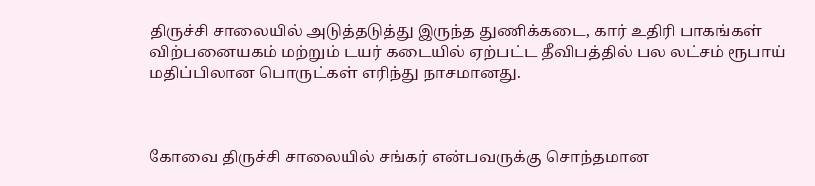திருச்சி சாலையில் அடுத்தடுத்து இருந்த துணிக்கடை, கார் உதிரி பாகங்கள் விற்பனையகம் மற்றும் டயர் கடையில் ஏற்பட்ட தீவிபத்தில் பல லட்சம் ரூபாய் மதிப்பிலான பொருட்கள் எரிந்து நாசமானது.



கோவை திருச்சி சாலையில் சங்கர் என்பவருக்கு சொந்தமான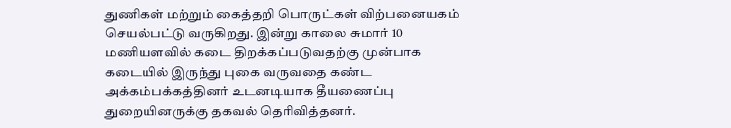துணிகள் மற்றும் கைத்தறி பொருட்கள் விற்பனையகம் செயல்பட்டு வருகிறது. இன்று காலை சுமார் 10 மணியளவில் கடை திறக்கப்படுவதற்கு முன்பாக கடையில் இருந்து புகை வருவதை கண்ட அக்கம்பக்கத்தினர் உடனடியாக தீயணைப்பு துறையினருக்கு தகவல் தெரிவித்தனர்.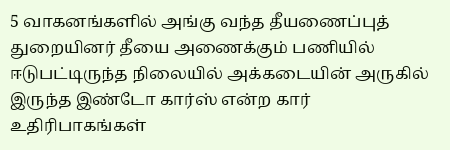5 வாகனங்களில் அங்கு வந்த தீயணைப்புத் துறையினர் தீயை அணைக்கும் பணியில் ஈடுபட்டிருந்த நிலையில் அக்கடையின் அருகில் இருந்த இண்டோ கார்ஸ் என்ற கார் உதிரிபாகங்கள்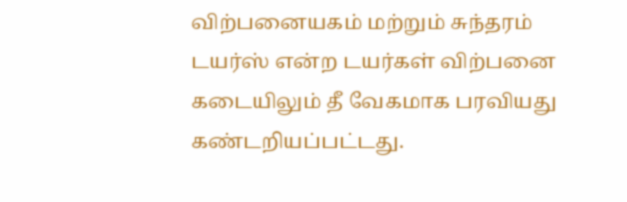விற்பனையகம் மற்றும் சுந்தரம் டயர்ஸ் என்ற டயர்கள் விற்பனை கடையிலும் தீ வேகமாக பரவியது கண்டறியப்பட்டது.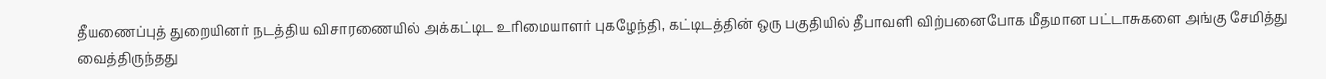தீயணைப்புத் துறையினர் நடத்திய விசாரணையில் அக்கட்டிட உரிமையாளர் புகழேந்தி, கட்டிடத்தின் ஒரு பகுதியில் தீபாவளி விற்பனைபோக மீதமான பட்டாசுகளை அங்கு சேமித்து வைத்திருந்தது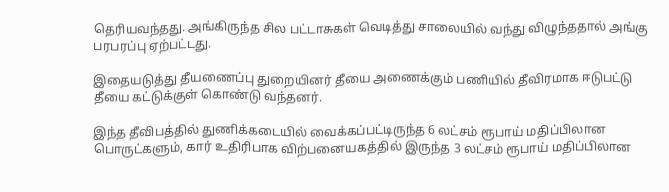தெரியவந்தது. அங்கிருந்த சில பட்டாசுகள் வெடித்து சாலையில் வந்து விழுந்ததால் அங்கு பரபரப்பு ஏற்பட்டது.

இதையடுத்து தீயணைப்பு துறையினர் தீயை அணைக்கும் பணியில் தீவிரமாக ஈடுபட்டு தீயை கட்டுக்குள் கொண்டு வந்தனர்.

இந்த தீவிபத்தில் துணிக்கடையில் வைக்கப்பட்டிருந்த 6 லட்சம் ரூபாய் மதிப்பிலான பொருட்களும், கார் உதிரிபாக விற்பனையகத்தில் இருந்த 3 லட்சம் ரூபாய் மதிப்பிலான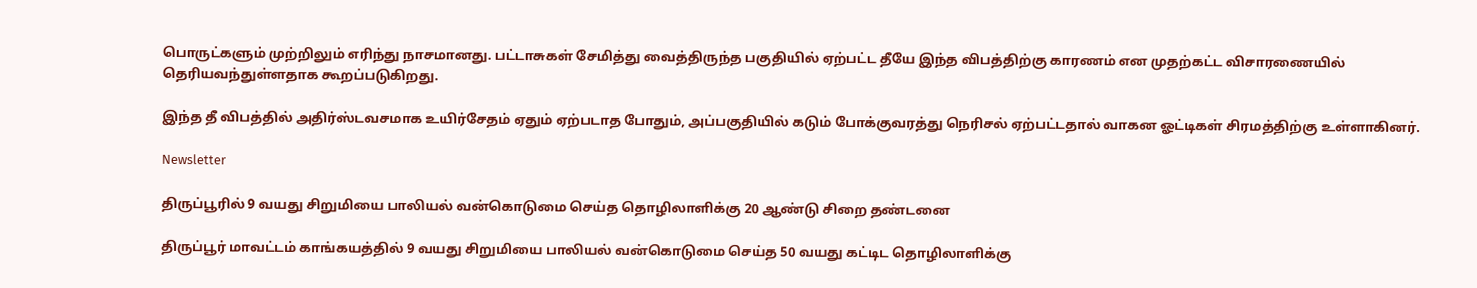பொருட்களும் முற்றிலும் எரிந்து நாசமானது. பட்டாசுகள் சேமித்து வைத்திருந்த பகுதியில் ஏற்பட்ட தீயே இந்த விபத்திற்கு காரணம் என முதற்கட்ட விசாரணையில் தெரியவந்துள்ளதாக கூறப்படுகிறது.

இந்த தீ விபத்தில் அதிர்ஸ்டவசமாக உயிர்சேதம் ஏதும் ஏற்படாத போதும், அப்பகுதியில் கடும் போக்குவரத்து நெரிசல் ஏற்பட்டதால் வாகன ஓட்டிகள் சிரமத்திற்கு உள்ளாகினர்.

Newsletter

திருப்பூரில் 9 வயது சிறுமியை பாலியல் வன்கொடுமை செய்த தொழிலாளிக்கு 20 ஆண்டு சிறை தண்டனை

திருப்பூர் மாவட்டம் காங்கயத்தில் 9 வயது சிறுமியை பாலியல் வன்கொடுமை செய்த 50 வயது கட்டிட தொழிலாளிக்கு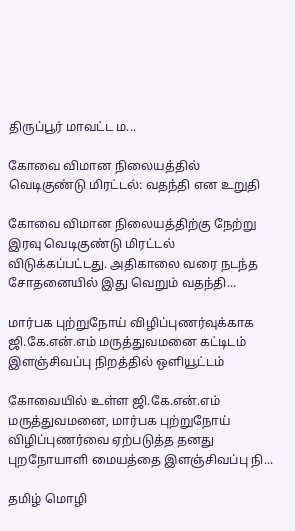திருப்பூர் மாவட்ட ம...

கோவை விமான நிலையத்தில் வெடிகுண்டு மிரட்டல்: வதந்தி என உறுதி

கோவை விமான நிலையத்திற்கு நேற்று இரவு வெடிகுண்டு மிரட்டல் விடுக்கப்பட்டது. அதிகாலை வரை நடந்த சோதனையில் இது வெறும் வதந்தி...

மார்பக புற்றுநோய் விழிப்புணர்வுக்காக ஜி.கே.என்.எம் மருத்துவமனை கட்டிடம் இளஞ்சிவப்பு நிறத்தில் ஒளியூட்டம்

கோவையில் உள்ள ஜி.கே.என்.எம் மருத்துவமனை, மார்பக புற்றுநோய் விழிப்புணர்வை ஏற்படுத்த தனது புறநோயாளி மையத்தை இளஞ்சிவப்பு நி...

தமிழ் மொழி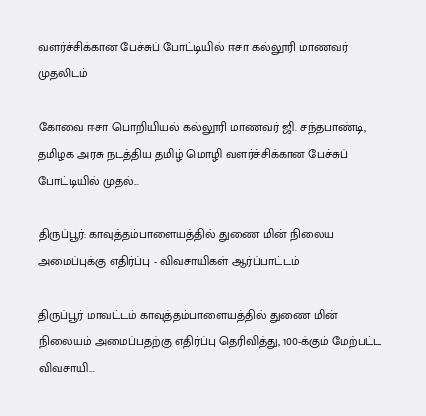வளர்ச்சிக்கான பேச்சுப் போட்டியில் ஈசா கல்லூரி மாணவர் முதலிடம்

கோவை ஈசா பொறியியல் கல்லூரி மாணவர் ஜி. சந்தபாண்டி, தமிழக அரசு நடத்திய தமிழ் மொழி வளர்ச்சிக்கான பேச்சுப் போட்டியில் முதல்...

திருப்பூர்: காவுத்தம்பாளையத்தில் துணை மின் நிலைய அமைப்புக்கு எதிர்ப்பு - விவசாயிகள் ஆர்ப்பாட்டம்

திருப்பூர் மாவட்டம் காவுத்தம்பாளையத்தில் துணை மின் நிலையம் அமைப்பதற்கு எதிர்ப்பு தெரிவித்து, 100-க்கும் மேற்பட்ட விவசாயி...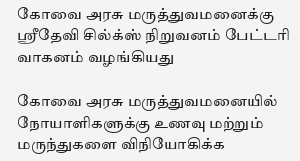கோவை அரசு மருத்துவமனைக்கு ஸ்ரீதேவி சில்க்ஸ் நிறுவனம் பேட்டரி வாகனம் வழங்கியது

கோவை அரசு மருத்துவமனையில் நோயாளிகளுக்கு உணவு மற்றும் மருந்துகளை விநியோகிக்க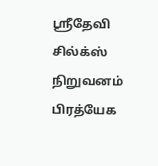ஸ்ரீதேவி சில்க்ஸ் நிறுவனம் பிரத்யேக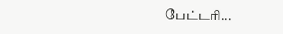பேட்டரி...